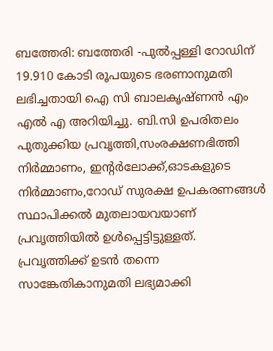ബത്തേരി: ബത്തേരി -പുൽപ്പള്ളി റോഡിന് 19.910 കോടി രൂപയുടെ ഭരണാനുമതി ലഭിച്ചതായി ഐ സി ബാലകൃഷ്ണൻ എം എൽ എ അറിയിച്ചു. ബി.സി ഉപരിതലം പുതുക്കിയ പ്രവൃത്തി,സംരക്ഷണഭിത്തി നിർമ്മാണം, ഇന്റർലോക്ക്,ഓടകളുടെ നിർമ്മാണം,റോഡ് സുരക്ഷ ഉപകരണങ്ങൾ സ്ഥാപിക്കൽ മുതലായവയാണ് പ്രവൃത്തിയിൽ ഉൾപ്പെട്ടിട്ടുള്ളത്. പ്രവൃത്തിക്ക് ഉടൻ തന്നെ സാങ്കേതികാനുമതി ലഭ്യമാക്കി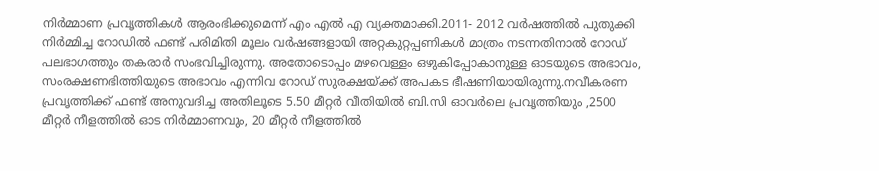നിർമ്മാണ പ്രവൃത്തികൾ ആരംഭിക്കുമെന്ന് എം എൽ എ വ്യക്തമാക്കി.2011- 2012 വർഷത്തിൽ പുതുക്കി നിർമ്മിച്ച റോഡിൽ ഫണ്ട് പരിമിതി മൂലം വർഷങ്ങളായി അറ്റകുറ്റപ്പണികൾ മാത്രം നടന്നതിനാൽ റോഡ് പലഭാഗത്തും തകരാർ സംഭവിച്ചിരുന്നു. അതോടൊപ്പം മഴവെള്ളം ഒഴുകിപ്പോകാനുള്ള ഓടയുടെ അഭാവം, സംരക്ഷണഭിത്തിയുടെ അഭാവം എന്നിവ റോഡ് സുരക്ഷയ്ക്ക് അപകട ഭീഷണിയായിരുന്നു.നവീകരണ പ്രവൃത്തിക്ക് ഫണ്ട് അനുവദിച്ച അതിലൂടെ 5.50 മീറ്റർ വീതിയിൽ ബി.സി ഓവർലെ പ്രവൃത്തിയും ,2500 മീറ്റർ നീളത്തിൽ ഓട നിർമ്മാണവും, 20 മീറ്റർ നീളത്തിൽ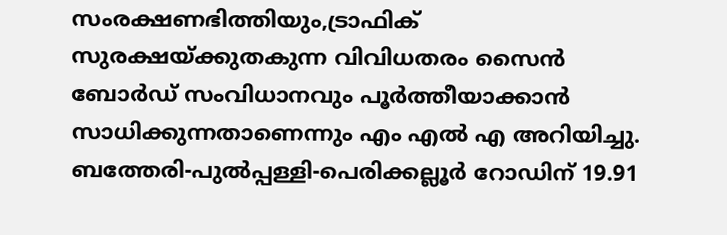സംരക്ഷണഭിത്തിയും,ട്രാഫിക് സുരക്ഷയ്ക്കുതകുന്ന വിവിധതരം സൈൻ ബോർഡ് സംവിധാനവും പൂർത്തീയാക്കാൻ സാധിക്കുന്നതാണെന്നും എം എൽ എ അറിയിച്ചു.
ബത്തേരി-പുൽപ്പള്ളി-പെരിക്കല്ലൂർ റോഡിന് 19.91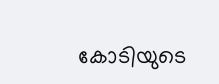കോടിയുടെ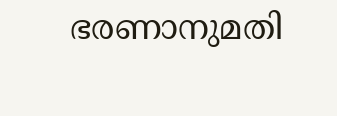ഭരണാനുമതി